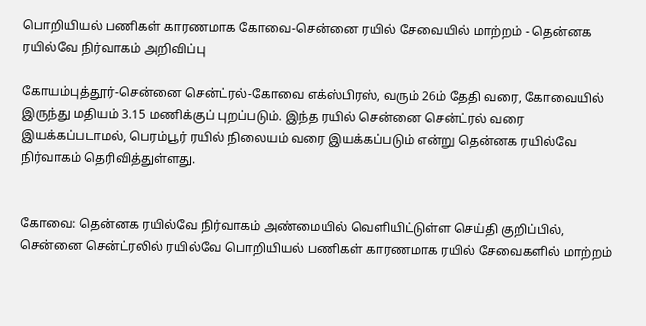பொறியியல் பணிகள் காரணமாக கோவை-சென்னை ரயில் சேவையில் மாற்றம் - தென்னக ரயில்வே நிர்வாகம் அறிவிப்பு

கோயம்புத்தூர்-சென்னை சென்ட்ரல்-கோவை எக்ஸ்பிரஸ், வரும் 26ம் தேதி வரை, கோவையில் இருந்து மதியம் 3.15 மணிக்குப் புறப்படும். இந்த ரயில் சென்னை சென்ட்ரல் வரை இயக்கப்படாமல், பெரம்பூர் ரயில் நிலையம் வரை இயக்கப்படும் என்று தென்னக ரயில்வே நிர்வாகம் தெரிவித்துள்ளது.


கோவை: தென்னக ரயில்வே நிர்வாகம் அண்மையில் வெளியிட்டுள்ள செய்தி குறிப்பில், சென்னை சென்ட்ரலில் ரயில்வே பொறியியல் பணிகள் காரணமாக ரயில் சேவைகளில் மாற்றம்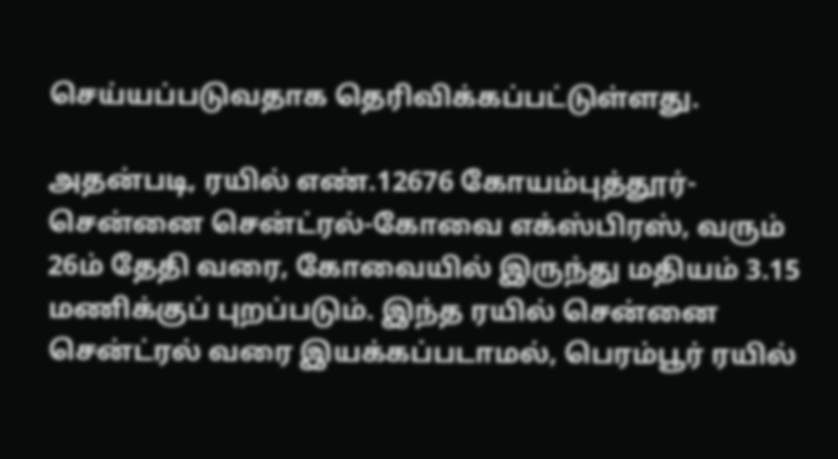செய்யப்படுவதாக தெரிவிக்கப்பட்டுள்ளது.

அதன்படி, ரயில் எண்.12676 கோயம்புத்தூர்-சென்னை சென்ட்ரல்-கோவை எக்ஸ்பிரஸ், வரும் 26ம் தேதி வரை, கோவையில் இருந்து மதியம் 3.15 மணிக்குப் புறப்படும். இந்த ரயில் சென்னை சென்ட்ரல் வரை இயக்கப்படாமல், பெரம்பூர் ரயில்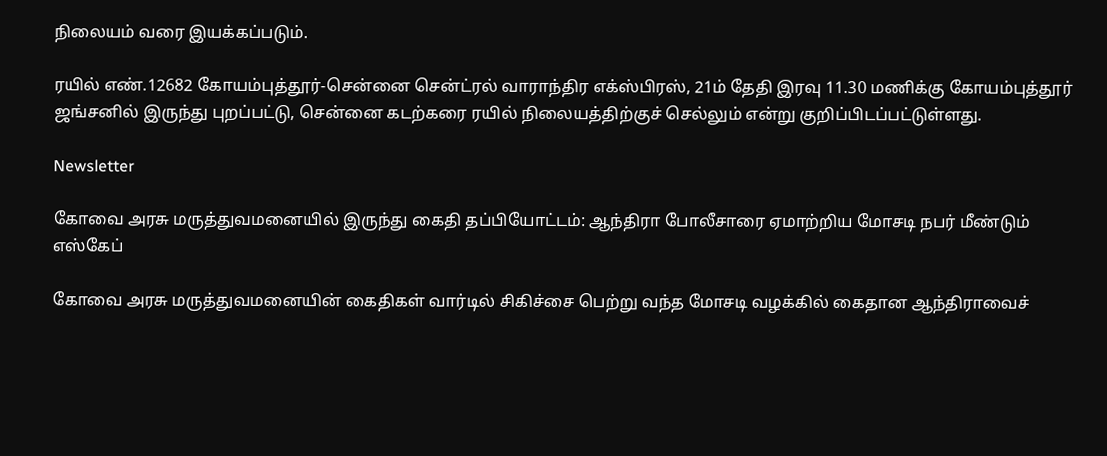நிலையம் வரை இயக்கப்படும்.

ரயில் எண்.12682 கோயம்புத்தூர்-சென்னை சென்ட்ரல் வாராந்திர எக்ஸ்பிரஸ், 21ம் தேதி இரவு 11.30 மணிக்கு கோயம்புத்தூர் ஜங்சனில் இருந்து புறப்பட்டு, சென்னை கடற்கரை ரயில் நிலையத்திற்குச் செல்லும் என்று குறிப்பிடப்பட்டுள்ளது.

Newsletter

கோவை அரசு மருத்துவமனையில் இருந்து கைதி தப்பியோட்டம்: ஆந்திரா போலீசாரை ஏமாற்றிய மோசடி நபர் மீண்டும் எஸ்கேப்

கோவை அரசு மருத்துவமனையின் கைதிகள் வார்டில் சிகிச்சை பெற்று வந்த மோசடி வழக்கில் கைதான ஆந்திராவைச்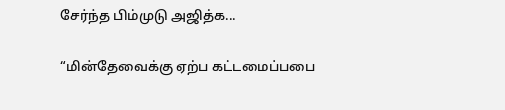சேர்ந்த பிம்முடு அஜித்க...

“மின்தேவைக்கு ஏற்ப கட்டமைப்பபை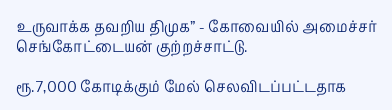உருவாக்க தவறிய திமுக” - கோவையில் அமைச்சர் செங்கோட்டையன் குற்றச்சாட்டு.

ரூ.7,000 கோடிக்கும் மேல் செலவிடப்பட்டதாக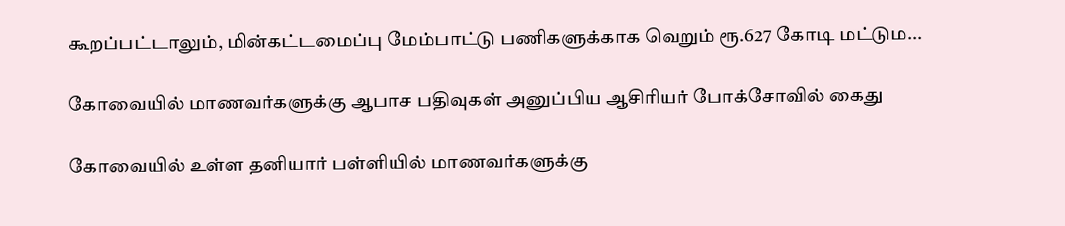கூறப்பட்டாலும், மின்கட்டமைப்பு மேம்பாட்டு பணிகளுக்காக வெறும் ரூ.627 கோடி மட்டும...

கோவையில் மாணவர்களுக்கு ஆபாச பதிவுகள் அனுப்பிய ஆசிரியர் போக்சோவில் கைது

கோவையில் உள்ள தனியார் பள்ளியில் மாணவர்களுக்கு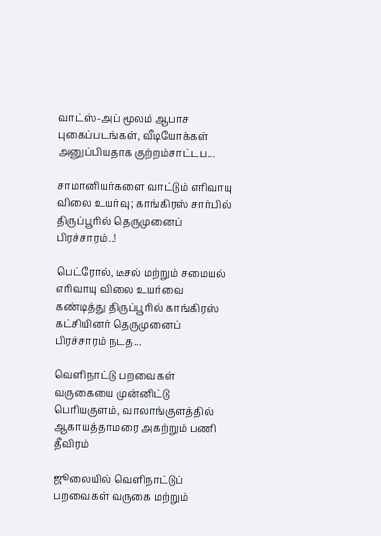வாட்ஸ்-அப் மூலம் ஆபாச புகைப்படங்கள், வீடியோக்கள் அனுப்பியதாக குற்றம்சாட்டப...

சாமானியர்களை வாட்டும் எரிவாயு விலை உயர்வு; காங்கிரஸ் சார்பில் திருப்பூரில் தெருமுனைப் பிரச்சாரம்..!

பெட்ரோல், டீசல் மற்றும் சமையல் எரிவாயு விலை உயர்வை கண்டித்து திருப்பூரில் காங்கிரஸ் கட்சியினர் தெருமுனைப் பிரச்சாரம் நடத...

வெளிநாட்டு பறவைகள் வருகையை முன்னிட்டு பெரியகுளம், வாலாங்குளத்தில் ஆகாயத்தாமரை அகற்றும் பணி தீவிரம்

ஜூலையில் வெளிநாட்டுப் பறவைகள் வருகை மற்றும்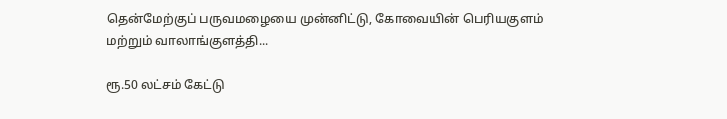தென்மேற்குப் பருவமழையை முன்னிட்டு, கோவையின் பெரியகுளம் மற்றும் வாலாங்குளத்தி...

ரூ.50 லட்சம் கேட்டு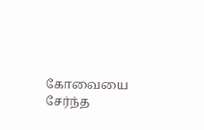கோவையை சேர்ந்த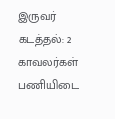இருவர் கடத்தல்: 2 காவலர்கள் பணியிடை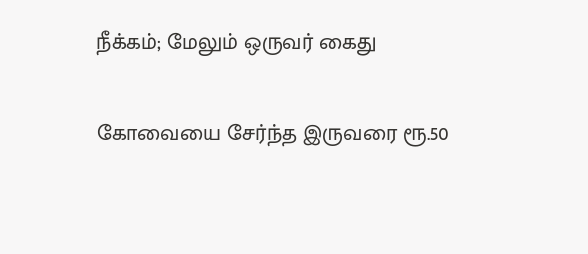நீக்கம்; மேலும் ஒருவர் கைது

கோவையை சேர்ந்த இருவரை ரூ.50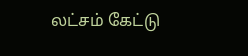லட்சம் கேட்டு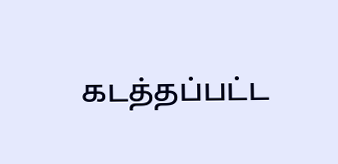கடத்தப்பட்ட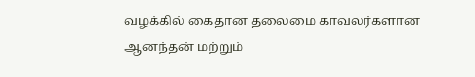வழக்கில் கைதான தலைமை காவலர்களான ஆனந்தன் மற்றும்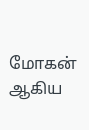மோகன் ஆகிய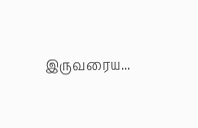இருவரைய...